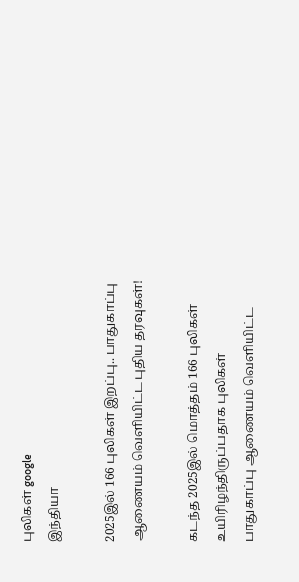புலிகள் google
இந்தியா

2025இல் 166 புலிகள் இறப்பு.. பாதுகாப்பு ஆணையம் வெளியிட்ட புதிய தரவுகள்!

கடந்த 2025இல் மொத்தம் 166 புலிகள் உயிரிழந்திருப்பதாக புலிகள் பாதுகாப்பு ஆணையம் வெளியிட்ட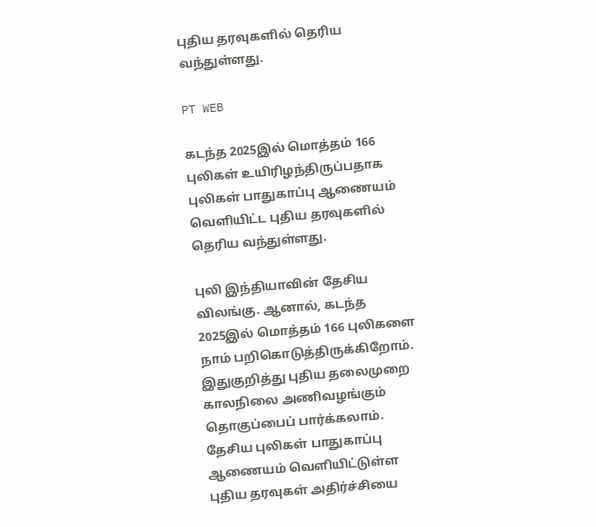புதிய தரவுகளில் தெரிய வந்துள்ளது.

PT WEB

கடந்த 2025இல் மொத்தம் 166 புலிகள் உயிரிழந்திருப்பதாக புலிகள் பாதுகாப்பு ஆணையம் வெளியிட்ட புதிய தரவுகளில் தெரிய வந்துள்ளது.

புலி இந்தியாவின் தேசிய விலங்கு. ஆனால், கடந்த 2025இல் மொத்தம் 166 புலிகளை நாம் பறிகொடுத்திருக்கிறோம். இதுகுறித்து புதிய தலைமுறை காலநிலை அணிவழங்கும் தொகுப்பைப் பார்க்கலாம். தேசிய புலிகள் பாதுகாப்பு ஆணையம் வெளியிட்டுள்ள புதிய தரவுகள் அதிர்ச்சியை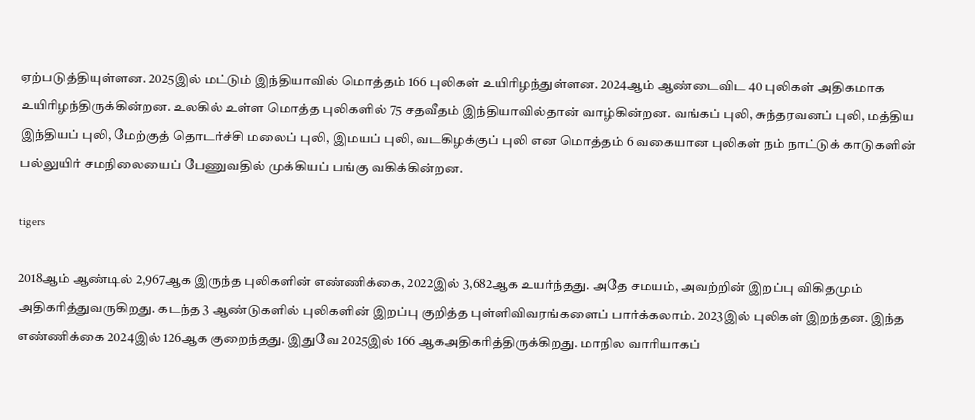ஏற்படுத்தியுள்ளன. 2025இல் மட்டும் இந்தியாவில் மொத்தம் 166 புலிகள் உயிரிழந்துள்ளன. 2024ஆம் ஆண்டைவிட 40 புலிகள் அதிகமாக உயிரிழந்திருக்கின்றன. உலகில் உள்ள மொத்த புலிகளில் 75 சதவீதம் இந்தியாவில்தான் வாழ்கின்றன. வங்கப் புலி, சுந்தரவனப் புலி, மத்திய இந்தியப் புலி, மேற்குத் தொடர்ச்சி மலைப் புலி, இமயப் புலி, வடகிழக்குப் புலி என மொத்தம் 6 வகையான புலிகள் நம் நாட்டுக் காடுகளின் பல்லுயிர் சமநிலையைப் பேணுவதில் முக்கியப் பங்கு வகிக்கின்றன.

tigers

2018ஆம் ஆண்டில் 2,967ஆக இருந்த புலிகளின் எண்ணிக்கை, 2022இல் 3,682ஆக உயர்ந்தது. அதே சமயம், அவற்றின் இறப்பு விகிதமும் அதிகரித்துவருகிறது. கடந்த 3 ஆண்டுகளில் புலிகளின் இறப்பு குறித்த புள்ளிவிவரங்களைப் பார்க்கலாம். 2023இல் புலிகள் இறந்தன. இந்த எண்ணிக்கை 2024இல் 126ஆக குறைந்தது. இதுவே 2025இல் 166 ஆகஅதிகரித்திருக்கிறது. மாநில வாரியாகப்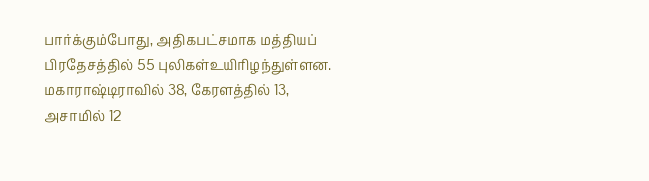பார்க்கும்போது, அதிகபட்சமாக மத்தியப் பிரதேசத்தில் 55 புலிகள்உயிரிழந்துள்ளன. மகாராஷ்டிராவில் 38, கேரளத்தில் 13, அசாமில் 12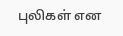புலிகள் என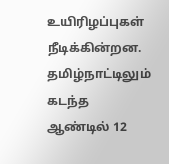உயிரிழப்புகள் நீடிக்கின்றன. தமிழ்நாட்டிலும் கடந்த ஆண்டில் 12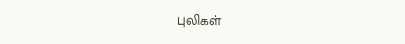புலிகள்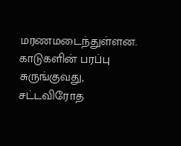மரணமடைந்துள்ளன. காடுகளின் பரப்பு சுருங்குவது, சட்டவிரோத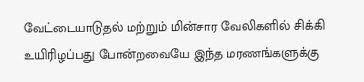வேட்டையாடுதல் மற்றும் மின்சார வேலிகளில் சிக்கி உயிரிழப்பது போன்றவையே இந்த மரணங்களுக்கு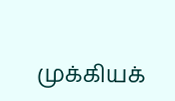முக்கியக்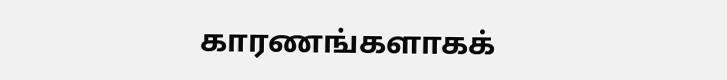காரணங்களாகக்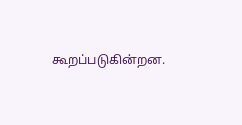கூறப்படுகின்றன.